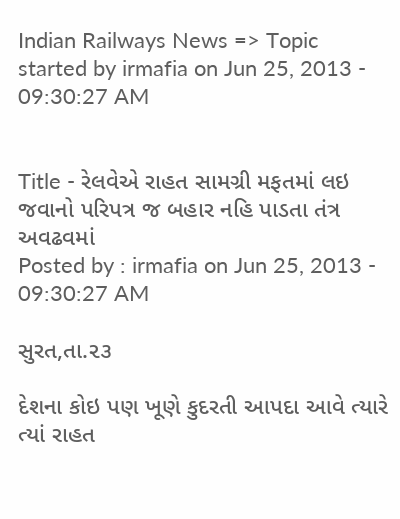Indian Railways News => Topic started by irmafia on Jun 25, 2013 - 09:30:27 AM


Title - રેલવેએ રાહત સામગ્રી મફતમાં લઇ જવાનો પરિપત્ર જ બહાર નહિ પાડતા તંત્ર અવઢવમાં
Posted by : irmafia on Jun 25, 2013 - 09:30:27 AM

સુરત,તા.૨૩

દેશના કોઇ પણ ખૂણે કુદરતી આપદા આવે ત્યારે ત્યાં રાહત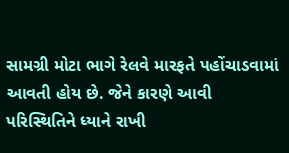સામગ્રી મોટા ભાગે રેલવે મારફતે પહોંચાડવામાં આવતી હોય છે. જેને કારણે આવી પરિસ્થિતિને ધ્યાને રાખી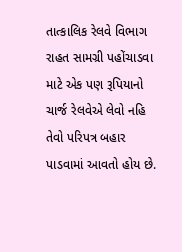તાત્કાલિક રેલવે વિભાગ રાહત સામગ્રી પહોંચાડવા માટે એક પણ રૂપિયાનો ચાર્જ રેલવેએ લેવો નહિ તેવો પરિપત્ર બહાર પાડવામાં આવતો હોય છે.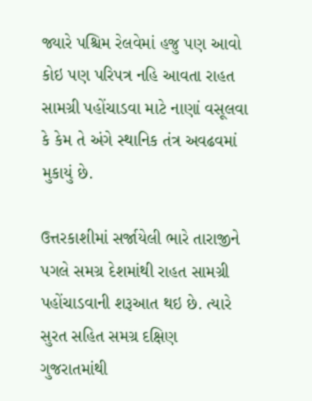જ્યારે પશ્ચિમ રેલવેમાં હજુ પણ આવો કોઇ પણ પરિપત્ર નહિ આવતા રાહત સામગ્રી પહોંચાડવા માટે નાણાં વસૂલવા કે કેમ તે અંગે સ્થાનિક તંત્ર અવઢવમાં મુકાયું છે.

ઉત્તરકાશીમાં સર્જાયેલી ભારે તારાજીને પગલે સમગ્ર દેશમાંથી રાહત સામગ્રી પહોંચાડવાની શરૂઆત થઇ છે. ત્યારે સુરત સહિત સમગ્ર દક્ષિણ ગુજરાતમાંથી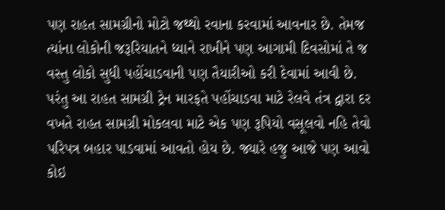પણ રાહત સામગ્રીનો મોટો જથ્થો રવાના કરવામાં આવનાર છે. તેમજ ત્યાંના લોકોની જરૂરિયાતને ધ્યાને રાખીને પણ આગામી દિવસોમાં તે જ વસ્તુ લોકો સુધી પહોંચાડવાની પણ તૈયારીઓ કરી દેવામાં આવી છે. પરંતુ આ રાહત સામગ્રી ટ્રેન મારફતે પહોંચાડવા માટે રેલવે તંત્ર દ્વારા દર વખતે રાહત સામગ્રી મોકલવા માટે એક પણ રૂપિયો વસૂલવો નહિ તેવો પરિપત્ર બહાર પાડવામાં આવતો હોય છે. જ્યારે હજુ આજે પણ આવો કોઇ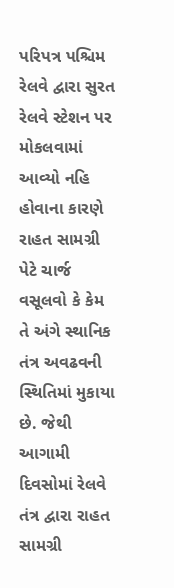પરિપત્ર પશ્ચિમ રેલવે દ્વારા સુરત રેલવે સ્ટેશન પર મોકલવામાં આવ્યો નહિ હોવાના કારણે રાહત સામગ્રી પેટે ચાર્જ વસૂલવો કે કેમ તે અંગે સ્થાનિક તંત્ર અવઢવની સ્થિતિમાં મુકાયા છે. જેથી આગામી દિવસોમાં રેલવે તંત્ર દ્વારા રાહત સામગ્રી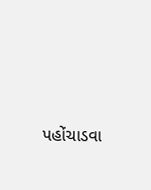પહોંચાડવા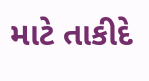માટે તાકીદે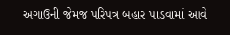અગાઉની જેમજ પરિપત્ર બહાર પાડવામાં આવે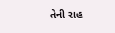તેની રાહ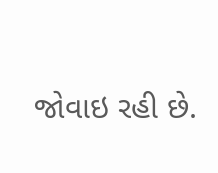જોવાઇ રહી છે.